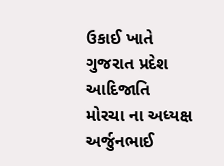ઉકાઈ ખાતે ગુજરાત પ્રદેશ આદિજાતિ મોરચા ના અધ્યક્ષ અર્જુનભાઈ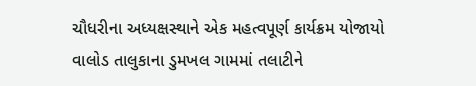ચૌધરીના અધ્યક્ષસ્થાને એક મહત્વપૂર્ણ કાર્યક્રમ યોજાયો
વાલોડ તાલુકાના ડુમખલ ગામમાં તલાટીને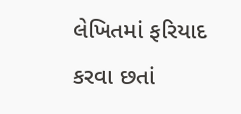લેખિતમાં ફરિયાદ કરવા છતાં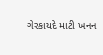ગેરકાયદે માટી ખનન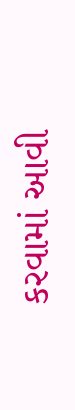કરવામાં આવી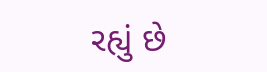રહ્યું છે